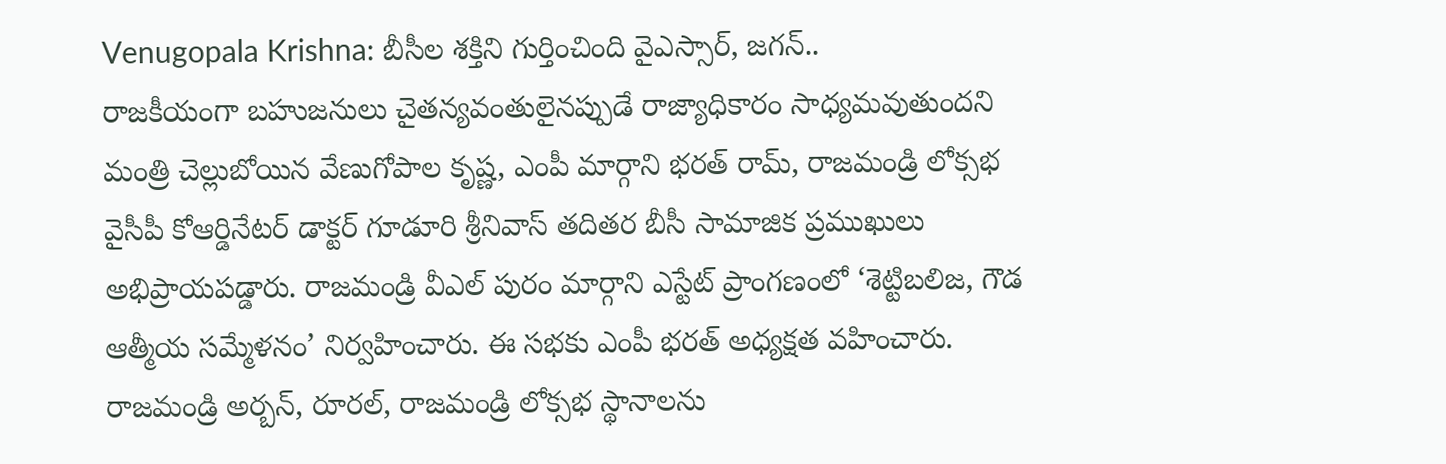Venugopala Krishna: బీసీల శక్తిని గుర్తించింది వైఎస్సార్, జగన్..
రాజకీయంగా బహుజనులు చైతన్యవంతులైనప్పుడే రాజ్యాధికారం సాధ్యమవుతుందని మంత్రి చెల్లుబోయిన వేణుగోపాల కృష్ణ, ఎంపీ మార్గాని భరత్ రామ్, రాజమండ్రి లోక్సభ వైసీపీ కోఆర్డినేటర్ డాక్టర్ గూడూరి శ్రీనివాస్ తదితర బీసీ సామాజిక ప్రముఖులు అభిప్రాయపడ్డారు. రాజమండ్రి వీఎల్ పురం మార్గాని ఎస్టేట్ ప్రాంగణంలో ‘శెట్టిబలిజ, గౌడ ఆత్మీయ సమ్మేళనం’ నిర్వహించారు. ఈ సభకు ఎంపీ భరత్ అధ్యక్షత వహించారు. రాజమండ్రి అర్బన్, రూరల్, రాజమండ్రి లోక్సభ స్థానాలను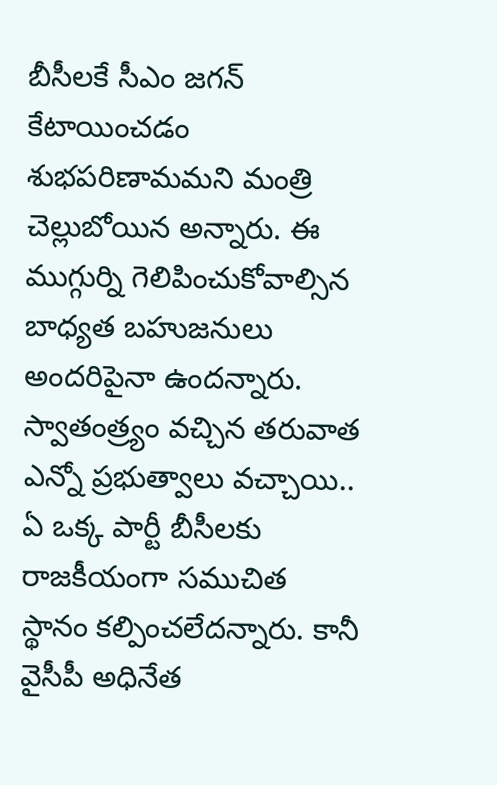బీసీలకే సీఎం జగన్ కేటాయించడం శుభపరిణామమని మంత్రి చెల్లుబోయిన అన్నారు. ఈ ముగ్గుర్ని గెలిపించుకోవాల్సిన బాధ్యత బహుజనులు అందరిపైనా ఉందన్నారు. స్వాతంత్ర్యం వచ్చిన తరువాత ఎన్నో ప్రభుత్వాలు వచ్చాయి.. ఏ ఒక్క పార్టీ బీసీలకు రాజకీయంగా సముచిత స్థానం కల్పించలేదన్నారు. కానీ వైసీపీ అధినేత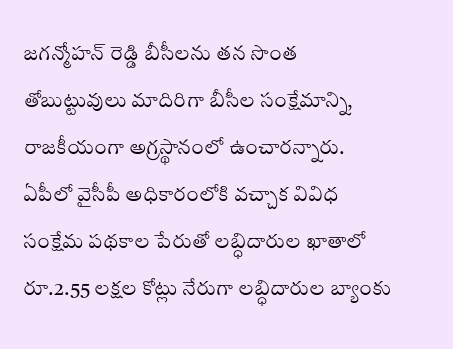జగన్మోహన్ రెడ్డి బీసీలను తన సొంత తోబుట్టువులు మాదిరిగా బీసీల సంక్షేమాన్ని, రాజకీయంగా అగ్రస్థానంలో ఉంచారన్నారు.
ఏపీలో వైసీపీ అధికారంలోకి వచ్చాక వివిధ సంక్షేమ పథకాల పేరుతో లబ్ధిదారుల ఖాతాలో రూ.2.55 లక్షల కోట్లు నేరుగా లబ్ధిదారుల బ్యాంకు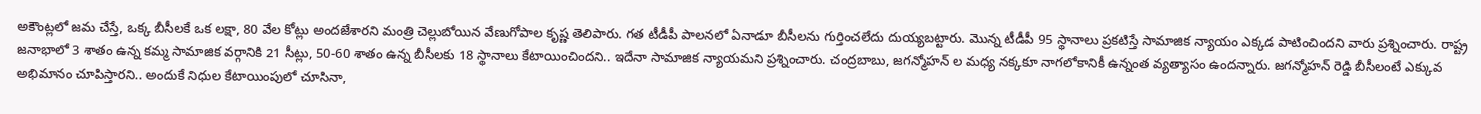అకౌంట్లలో జమ చేస్తే, ఒక్క బీసీలకే ఒక లక్షా, 80 వేల కోట్లు అందజేశారని మంత్రి చెల్లుబోయిన వేణుగోపాల కృష్ణ తెలిపారు. గత టీడీపీ పాలనలో ఏనాడూ బీసీలను గుర్తించలేదు దుయ్యబట్టారు. మొన్న టీడీపీ 95 స్థానాలు ప్రకటిస్తే సామాజిక న్యాయం ఎక్కడ పాటించిందని వారు ప్రశ్నించారు. రాష్ట్ర జనాభాలో 3 శాతం ఉన్న కమ్మ సామాజిక వర్గానికి 21 సీట్లు, 50-60 శాతం ఉన్న బీసీలకు 18 స్థానాలు కేటాయించిందని.. ఇదేనా సామాజిక న్యాయమని ప్రశ్నించారు. చంద్రబాబు, జగన్మోహన్ ల మధ్య నక్కకూ నాగలోకానికీ ఉన్నంత వ్యత్యాసం ఉందన్నారు. జగన్మోహన్ రెడ్డి బీసీలంటే ఎక్కువ అభిమానం చూపిస్తారని.. అందుకే నిధుల కేటాయింపులో చూసినా,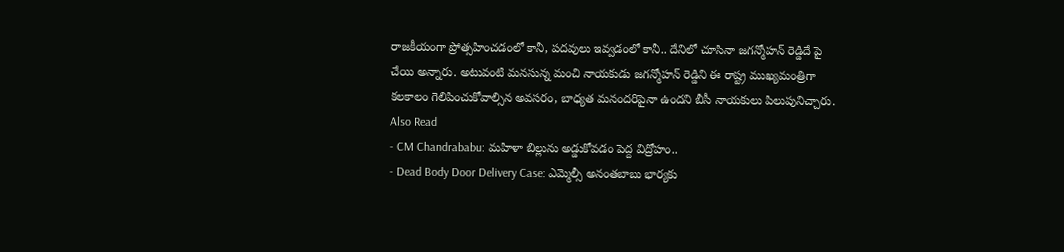రాజకీయంగా ప్రోత్సహించడంలో కానీ, పదవులు ఇవ్వడంలో కానీ.. దేనిలో చూసినా జగన్మోహన్ రెడ్డిదే పై చేయి అన్నారు. అటువంటి మనసున్న మంచి నాయకుడు జగన్మోహన్ రెడ్డిని ఈ రాష్ట్ర ముఖ్యమంత్రిగా కలకాలం గెలిపించుకోవాల్సిన అవసరం, బాధ్యత మనందరిపైనా ఉందని బీసీ నాయకులు పిలుపునిచ్చారు.
Also Read
- CM Chandrababu: మహిళా బిల్లును అడ్డుకోవడం పెద్ద విద్రోహం..
- Dead Body Door Delivery Case: ఎమ్మెల్సీ అనంతబాబు భార్యకు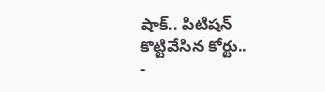షాక్.. పిటిషన్ కొట్టివేసిన కోర్టు..
-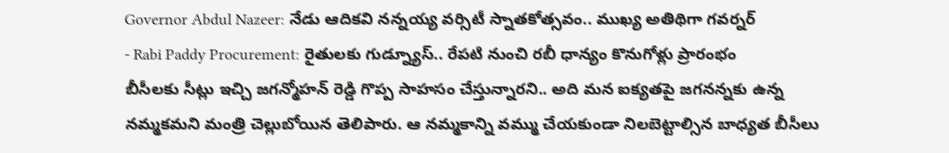Governor Abdul Nazeer: నేడు ఆదికవి నన్నయ్య వర్సిటీ స్నాతకోత్సవం.. ముఖ్య అతిథిగా గవర్నర్
- Rabi Paddy Procurement: రైతులకు గుడ్న్యూస్.. రేపటి నుంచి రబీ ధాన్యం కొనుగోళ్లు ప్రారంభం
బీసీలకు సీట్లు ఇచ్చి జగన్మోహన్ రెడ్డి గొప్ప సాహసం చేస్తున్నారని.. అది మన ఐక్యతపై జగనన్నకు ఉన్న నమ్మకమని మంత్రి చెల్లుబోయిన తెలిపారు. ఆ నమ్మకాన్ని వమ్ము చేయకుండా నిలబెట్టాల్సిన బాధ్యత బీసీలు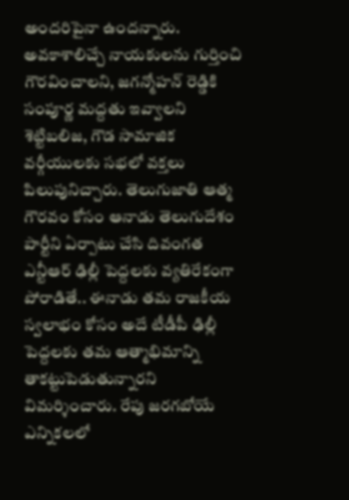అందరిపైనా ఉందన్నారు. అవకాశాలిచ్చే నాయకులను గుర్తించి గౌరవించాలని, జగన్మోహన్ రెడ్డికి సంపూర్ణ మద్దతు ఇవ్వాలని శెట్టిబలిజ, గౌడ సామాజిక వర్గీయులకు సభలో వక్తలు పిలుపునిచ్చారు. తెలుగుజాతి ఆత్మ గౌరవం కోసం ఆనాడు తెలుగుదేశం పార్టీని ఏర్పాటు చేసి దివంగత ఎన్టీఆర్ ఢిల్లీ పెద్దలకు వ్యతిరేకంగా పోరాడితే.. ఈనాడు తమ రాజకీయ స్వలాభం కోసం అదే టీడీపీ ఢిల్లీ పెద్దలకు తమ ఆత్మాభిమాన్ని తాకట్టుపెడుతున్నారని విమర్శించారు. రేపు జరగబోయే ఎన్నికలలో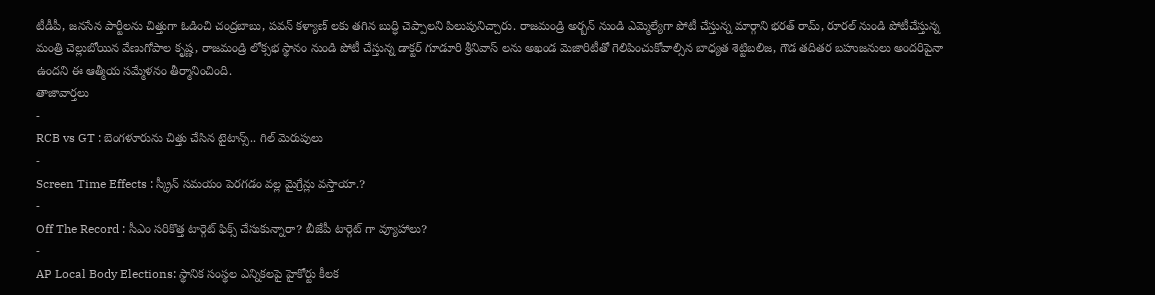టీడీపీ, జనసేన పార్టీలను చిత్తుగా ఓడించి చంద్రబాబు, పవన్ కళ్యాణ్ లకు తగిన బుద్ధి చెప్పాలని పిలుపునిచ్చారు. రాజమండ్రి అర్బన్ నుండి ఎమ్మెల్యేగా పోటీ చేస్తున్న మార్గాని భరత్ రామ్, రూరల్ నుండి పోటీచేస్తున్న మంత్రి చెల్లుబోయిన వేణుగోపాల కృష్ణ, రాజమండ్రి లోక్సభ స్థానం నుండి పోటీ చేస్తున్న డాక్టర్ గూడూరి శ్రీనివాస్ లను అఖండ మెజారిటీతో గెలిపించుకోవాల్సిన బాధ్యత శెట్టిబలిజ, గౌడ తదితర బహుజనులు అందరిపైనా ఉందని ఈ ఆత్మీయ సమ్మేళనం తీర్మానించింది.
తాజావార్తలు
-
RCB vs GT : బెంగళూరును చిత్తు చేసిన టైటాన్స్.. గిల్ మెరుపులు
-
Screen Time Effects : స్క్రీన్ సమయం పెరగడం వల్ల మైగ్రేన్లు వస్తాయా.?
-
Off The Record : సీఎం సరికొత్త టార్గెట్ ఫిక్స్ చేసుకున్నారా? బీజేపీ టార్గెట్ గా వ్యూహాలు?
-
AP Local Body Elections: స్థానిక సంస్థల ఎన్నికలపై హైకోర్టు కీలక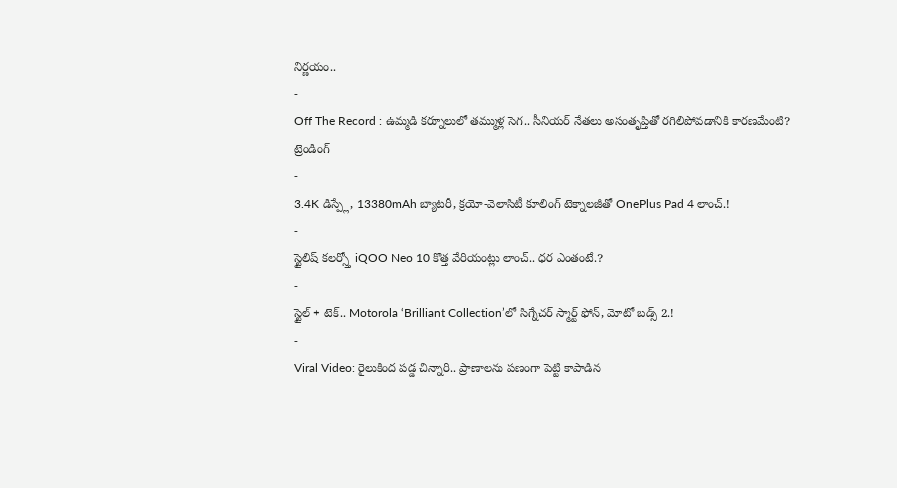నిర్ణయం..
-
Off The Record : ఉమ్మడి కర్నూలులో తమ్ముళ్ల సెగ.. సీనియర్ నేతలు అసంతృప్తితో రగిలిపోవడానికి కారణమేంటి?
ట్రెండింగ్
-
3.4K డిస్ప్లే, 13380mAh బ్యాటరీ, క్రయో-వెలాసిటీ కూలింగ్ టెక్నాలజీతో OnePlus Pad 4 లాంచ్.!
-
స్టైలిష్ కలర్స్తో iQOO Neo 10 కొత్త వేరియంట్లు లాంచ్.. ధర ఎంతంటే.?
-
స్టైల్ + టెక్.. Motorola ‘Brilliant Collection’లో సిగ్నేచర్ స్మార్ట్ ఫోన్, మోటో బడ్స్ 2.!
-
Viral Video: రైలుకింద పడ్డ చిన్నారి.. ప్రాణాలను పణంగా పెట్టి కాపాడిన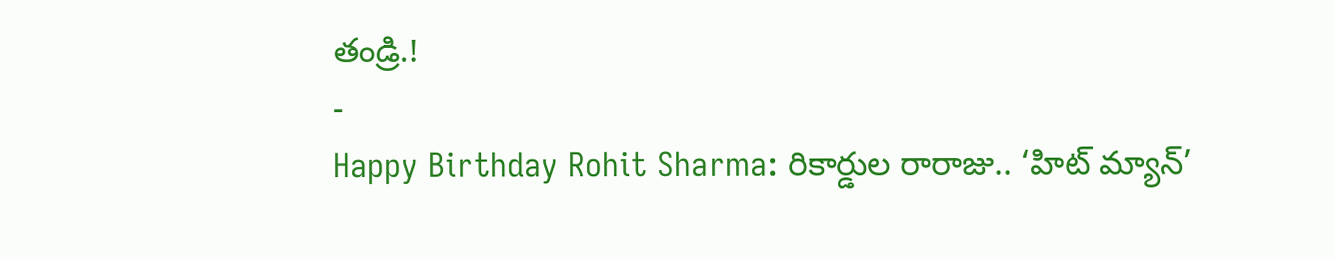తండ్రి.!
-
Happy Birthday Rohit Sharma: రికార్డుల రారాజు.. ‘హిట్ మ్యాన్’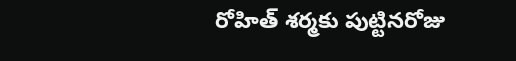రోహిత్ శర్మకు పుట్టినరోజు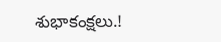శుభాకంక్షలు.!